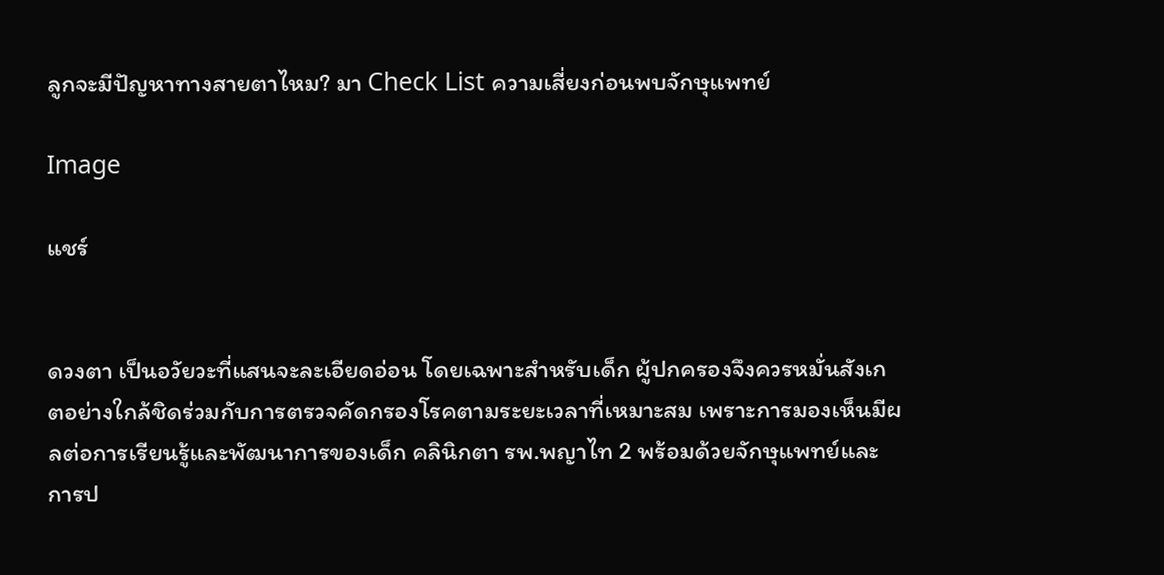ลูกจะมีปัญหาทางสายตาไหม? มา Check List ความเสี่ยงก่อนพบจักษุแพทย์

Image

แชร์


ดวงตา เป็นอวัยวะที่แสนจะละเอียดอ่อน โดยเฉพาะสำหรับเด็ก ผู้ปกครองจึงควรหมั่นสังเกตอย่างใกล้ชิดร่วมกับการตรวจคัดกรองโรคตามระยะเวลาที่เหมาะสม เพราะการมองเห็นมีผลต่อการเรียนรู้และพัฒนาการของเด็ก คลินิกตา รพ.พญาไท 2 พร้อมด้วยจักษุแพทย์และการป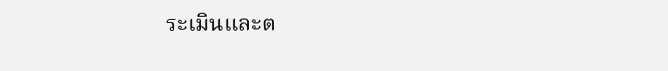ระเมินและต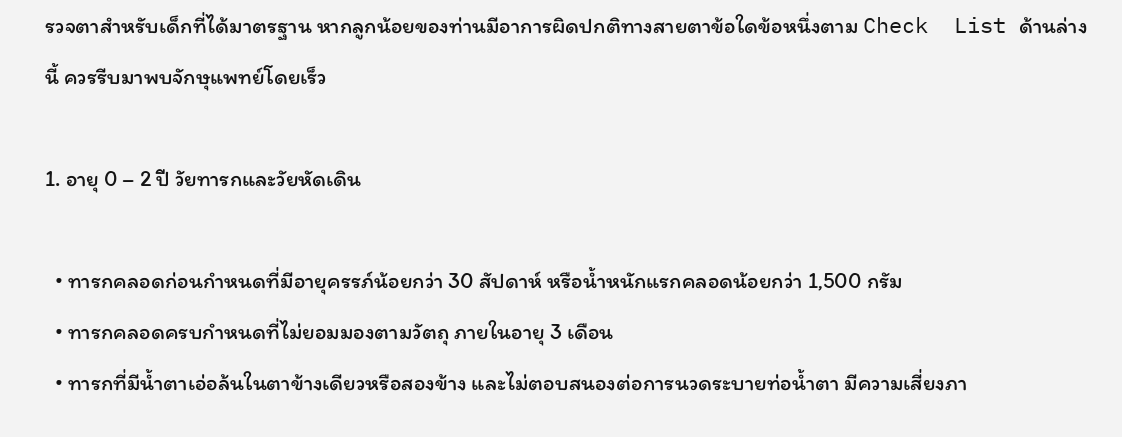รวจตาสำหรับเด็กที่ได้มาตรฐาน หากลูกน้อยของท่านมีอาการผิดปกติทางสายตาข้อใดข้อหนึ่งตาม Check  List ด้านล่างนี้ ควรรีบมาพบจักษุแพทย์โดยเร็ว

1. อายุ 0 – 2 ปี วัยทารกและวัยหัดเดิน

  • ทารกคลอดก่อนกำหนดที่มีอายุครรภ์น้อยกว่า 30 สัปดาห์ หรือน้ำหนักแรกคลอดน้อยกว่า 1,500 กรัม
  • ทารกคลอดครบกำหนดที่ไม่ยอมมองตามวัตถุ ภายในอายุ 3 เดือน
  • ทารกที่มีน้ำตาเอ่อล้นในตาข้างเดียวหรือสองข้าง และไม่ตอบสนองต่อการนวดระบายท่อน้ำตา มีความเสี่ยงภา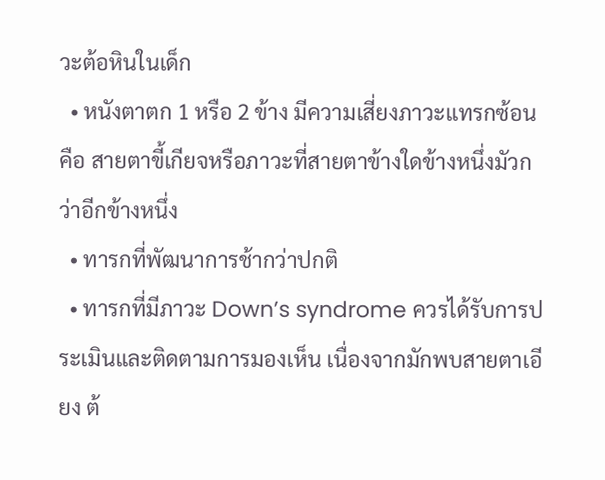วะต้อหินในเด็ก
  • หนังตาตก 1 หรือ 2 ข้าง มีความเสี่ยงภาวะแทรกซ้อน คือ สายตาขี้เกียจหรือภาวะที่สายตาข้างใดข้างหนึ่งมัวกว่าอีกข้างหนึ่ง
  • ทารกที่พัฒนาการช้ากว่าปกติ
  • ทารกที่มีภาวะ Down’s syndrome ควรได้รับการประเมินและติดตามการมองเห็น เนื่องจากมักพบสายตาเอียง ต้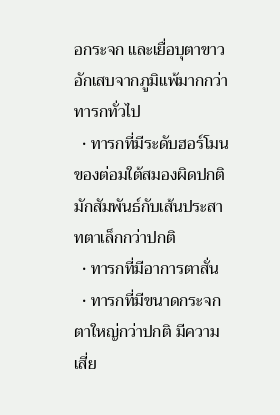อกระจก และเยื่อบุตาขาวอักเสบจากภูมิแพ้มากกว่าทารกทั่วไป
  • ทารกที่มีระดับฮอร์โมนของต่อมใต้สมองผิดปกติ มักสัมพันธ์กับเส้นประสาทตาเล็กกว่าปกติ
  • ทารกที่มีอาการตาสั่น
  • ทารกที่มีขนาดกระจกตาใหญ่กว่าปกติ มีความเสี่ย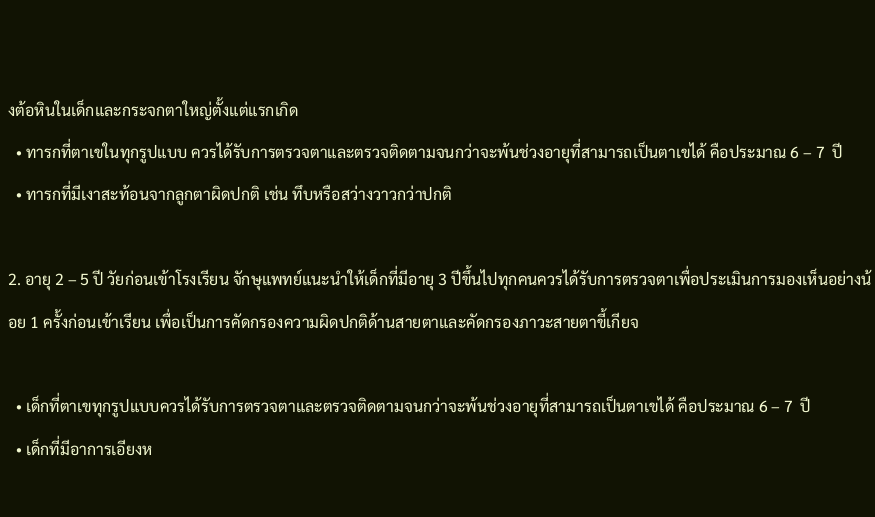งต้อหินในเด็กและกระจกตาใหญ่ตั้งแต่แรกเกิด
  • ทารกที่ตาเขในทุกรูปแบบ ควรได้รับการตรวจตาและตรวจติดตามจนกว่าจะพ้นช่วงอายุที่สามารถเป็นตาเขได้ คือประมาณ 6 – 7  ปี
  • ทารกที่มีเงาสะท้อนจากลูกตาผิดปกติ เช่น ทึบหรือสว่างวาวกว่าปกติ

2. อายุ 2 – 5 ปี วัยก่อนเข้าโรงเรียน จักษุแพทย์แนะนำให้เด็กที่มีอายุ 3 ปีขึ้นไปทุกคนควรได้รับการตรวจตาเพื่อประเมินการมองเห็นอย่างน้อย 1 ครั้งก่อนเข้าเรียน เพื่อเป็นการคัดกรองความผิดปกติด้านสายตาและคัดกรองภาวะสายตาขี้เกียจ

  • เด็กที่ตาเขทุกรูปแบบควรได้รับการตรวจตาและตรวจติดตามจนกว่าจะพ้นช่วงอายุที่สามารถเป็นตาเขได้ คือประมาณ 6 – 7  ปี
  • เด็กที่มีอาการเอียงห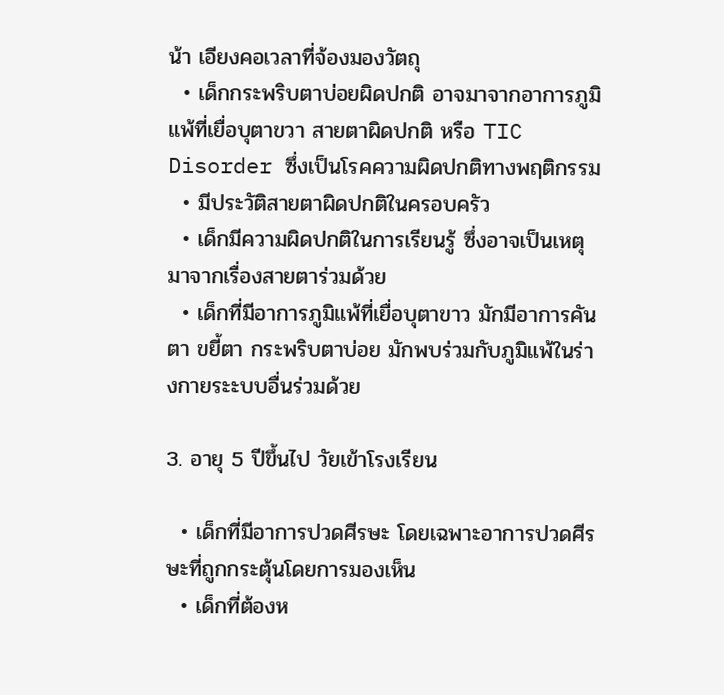น้า เอียงคอเวลาที่จ้องมองวัตถุ
  • เด็กกระพริบตาบ่อยผิดปกติ อาจมาจากอาการภูมิแพ้ที่เยื่อบุตาขวา สายตาผิดปกติ หรือ TIC  Disorder ซึ่งเป็นโรคความผิดปกติทางพฤติกรรม
  • มีประวัติสายตาผิดปกติในครอบครัว
  • เด็กมีความผิดปกติในการเรียนรู้ ซึ่งอาจเป็นเหตุมาจากเรื่องสายตาร่วมด้วย
  • เด็กที่มีอาการภูมิแพ้ที่เยื่อบุตาขาว มักมีอาการคันตา ขยี้ตา กระพริบตาบ่อย มักพบร่วมกับภูมิแพ้ในร่างกายระะบบอื่นร่วมด้วย

3. อายุ 5 ปีขึ้นไป วัยเข้าโรงเรียน

  • เด็กที่มีอาการปวดศีรษะ โดยเฉพาะอาการปวดศีรษะที่ถูกกระตุ้นโดยการมองเห็น
  • เด็กที่ต้องห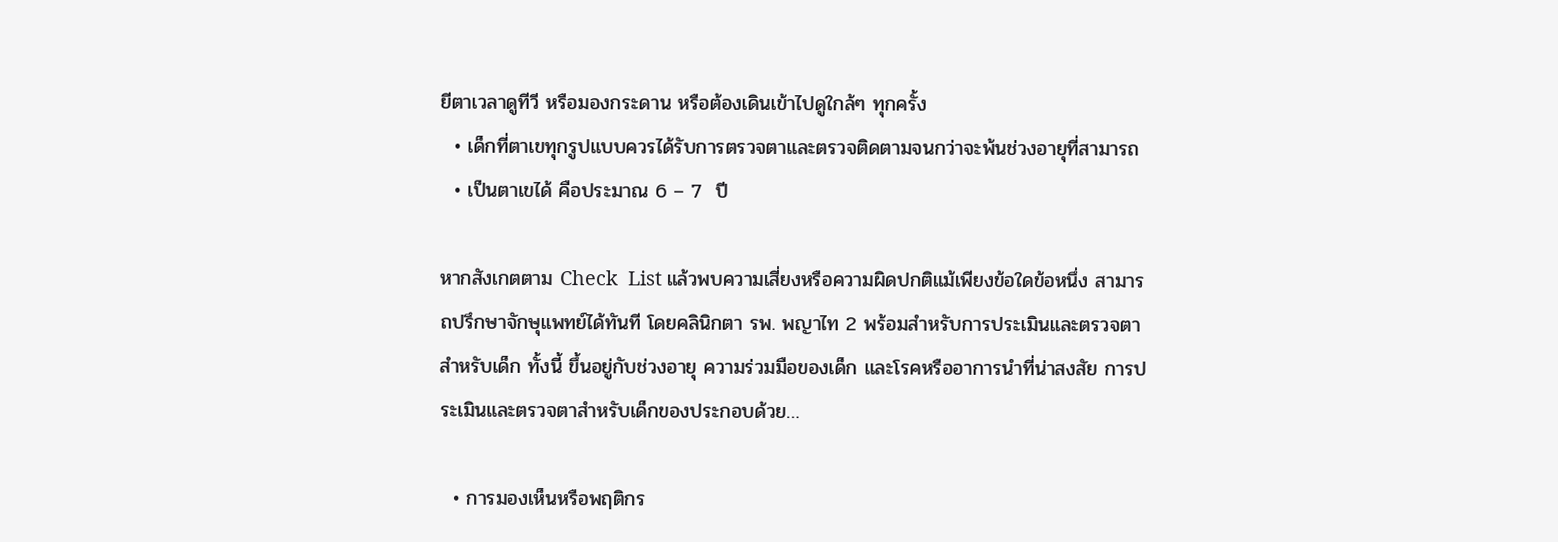ยีตาเวลาดูทีวี หรือมองกระดาน หรือต้องเดินเข้าไปดูใกล้ๆ ทุกครั้ง
  • เด็กที่ตาเขทุกรูปแบบควรได้รับการตรวจตาและตรวจติดตามจนกว่าจะพ้นช่วงอายุที่สามารถ
  • เป็นตาเขได้ คือประมาณ 6 – 7  ปี

หากสังเกตตาม Check  List แล้วพบความเสี่ยงหรือความผิดปกติแม้เพียงข้อใดข้อหนึ่ง สามารถปรึกษาจักษุแพทย์ได้ทันที โดยคลินิกตา รพ. พญาไท 2 พร้อมสำหรับการประเมินและตรวจตาสำหรับเด็ก ทั้งนี้ ขึ้นอยู่กับช่วงอายุ ความร่วมมือของเด็ก และโรคหรืออาการนำที่น่าสงสัย การประเมินและตรวจตาสำหรับเด็กของประกอบด้วย…

  • การมองเห็นหรือพฤติกร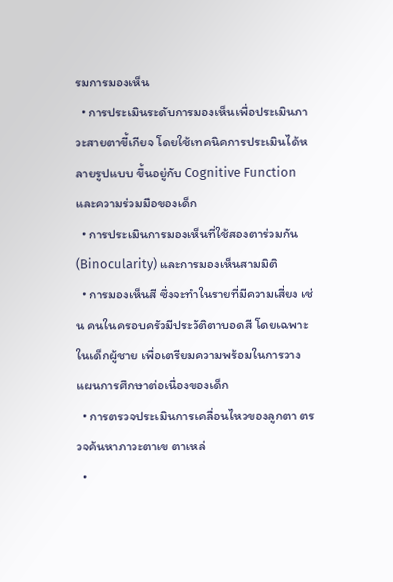รมการมองเห็น
  • การประเมินระดับการมองเห็นเพื่อประเมินภาวะสายตาขี้เกียจ โดยใช้เทคนิคการประเมินได้หลายรูปแบบ ขึ้นอยู่กับ Cognitive Function และความร่วมมือของเด็ก
  • การประเมินการมองเห็นที่ใช้สองตาร่วมกัน (Binocularity) และการมองเห็นสามมิติ
  • การมองเห็นสี ซึ่งจะทำในรายที่มีความเสี่ยง เช่น คนในครอบครัวมีประวัติตาบอดสี โดยเฉพาะในเด็กผู้ชาย เพื่อเตรียมความพร้อมในการวางแผนการศึกษาต่อเนื่องของเด็ก
  • การตรวจประเมินการเคลื่อนไหวของลูกตา ตรวจค้นหาภาวะตาเข ตาเหล่
  •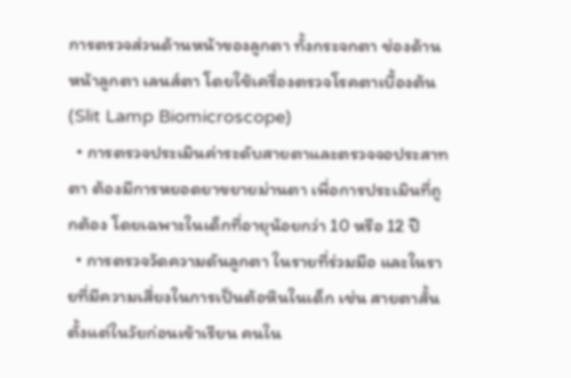การตรวจส่วนด้านหน้าของลูกตา ทั้งกระจกตา ช่องด้านหน้าลูกตา เลนส์ตา โดยใช้เครื่องตรวจโรคตาเบื้องต้น (Slit Lamp Biomicroscope)
  • การตรวจประเมินค่าระดับสายตาและตรวจจอประสาทตา ต้องมีการหยอดยาขยายม่านตา เพื่อการประเมินที่ถูกต้อง โดยเฉพาะในเด็กที่อายุน้อยกว่า 10 หรือ 12 ปี
  • การตรวจวัดความดันลูกตา ในรายที่ร่วมมือ และในรายที่มีความเสี่ยงในการเป็นต้อหินในเด็ก เช่น สายตาสั้นตั้งแต่ในวัยก่อนเข้าเรียน คนใน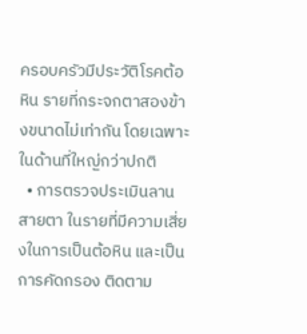ครอบครัวมีประวัติโรคต้อหิน รายที่กระจกตาสองข้างขนาดไม่เท่ากัน โดยเฉพาะในด้านที่ใหญ่กว่าปกติ
  • การตรวจประเมินลานสายตา ในรายที่มีความเสี่ยงในการเป็นต้อหิน และเป็นการคัดกรอง ติดตาม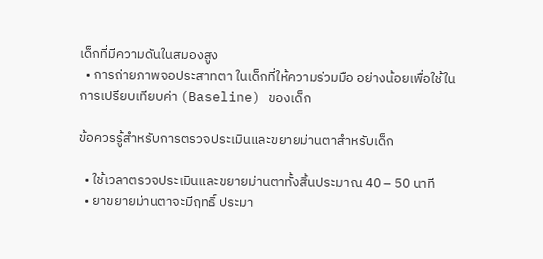เด็กที่มีความดันในสมองสูง
  • การถ่ายภาพจอประสาทตา ในเด็กที่ให้ความร่วมมือ อย่างน้อยเพื่อใช้ในการเปรียบเทียบค่า (Baseline) ของเด็ก

ข้อควรรู้สำหรับการตรวจประเมินและขยายม่านตาสำหรับเด็ก

  • ใช้เวลาตรวจประเมินและขยายม่านตาทั้งสิ้นประมาณ 40 – 50 นาที
  • ยาขยายม่านตาจะมีฤทธิ์ ประมา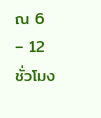ณ 6 – 12 ชั่วโมง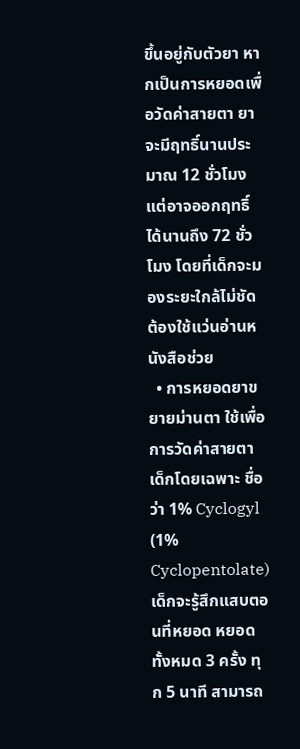ขึ้นอยู่กับตัวยา หากเป็นการหยอดเพื่อวัดค่าสายตา ยาจะมีฤทธิ์นานประมาณ 12 ชั่วโมง แต่อาจออกฤทธิ์ได้นานถึง 72 ชั่วโมง โดยที่เด็กจะมองระยะใกล้ไม่ชัด ต้องใช้แว่นอ่านหนังสือช่วย
  • การหยอดยาขยายม่านตา ใช้เพื่อการวัดค่าสายตาเด็กโดยเฉพาะ ชื่อว่า 1% Cyclogyl  (1% Cyclopentolate) เด็กจะรู้สึกแสบตอนที่หยอด หยอดทั้งหมด 3 ครั้ง ทุก 5 นาที สามารถ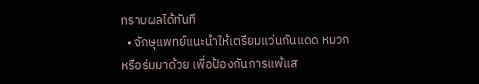ทราบผลได้ทันที
  • จักษุแพทย์แนะนำให้เตรียมแว่นกันแดด หมวก หรือร่มมาด้วย เพื่อป้องกันการแพ้แส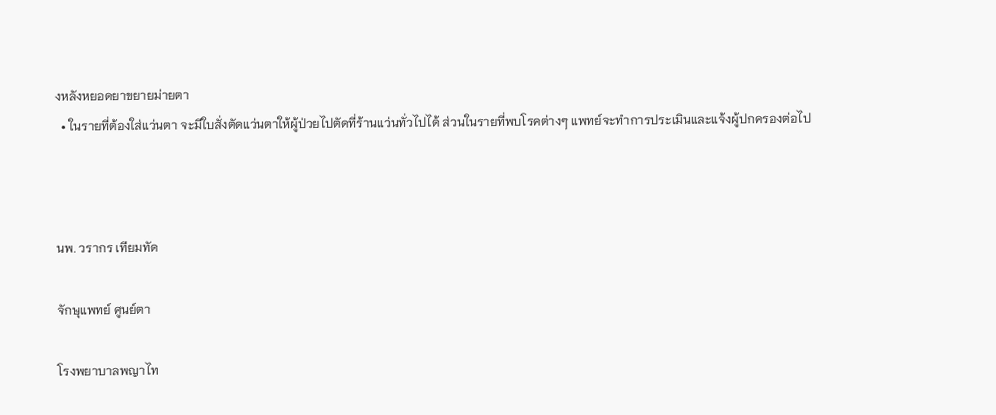งหลังหยอดยาขยายม่ายตา
  • ในรายที่ต้องใส่แว่นตา จะมีใบสั่งตัดแว่นตาให้ผู้ป่วยไปตัดที่ร้านแว่นทั่วไปได้ ส่วนในรายที่พบโรคต่างๆ แพทย์จะทำการประเมินและแจ้งผู้ปกครองต่อไป



นพ. วรากร เทียมทัด

จักษุแพทย์ ศูนย์ตา

โรงพยาบาลพญาไท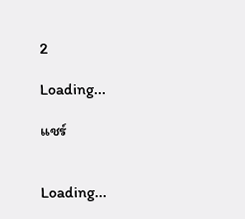2

Loading...

แชร์


Loading...